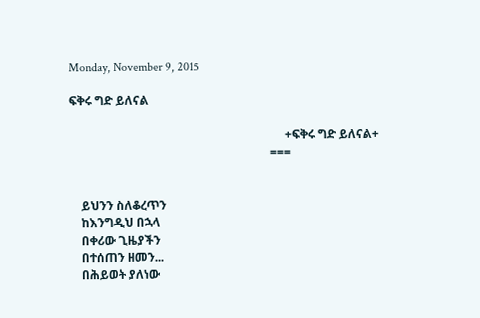Monday, November 9, 2015

ፍቅሩ ግድ ይለናል

                                                                        +ፍቅሩ ግድ ይለናል+
                                                                   ===


    ይህንን ስለቆረጥን
    ከእንግዲህ በኋላ
    በቀሪው ጊዜያችን
    በተሰጠን ዘመን...
    በሕይወት ያለነው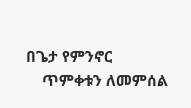በጌታ የምንኖር
    ጥምቀቱን ለመምሰል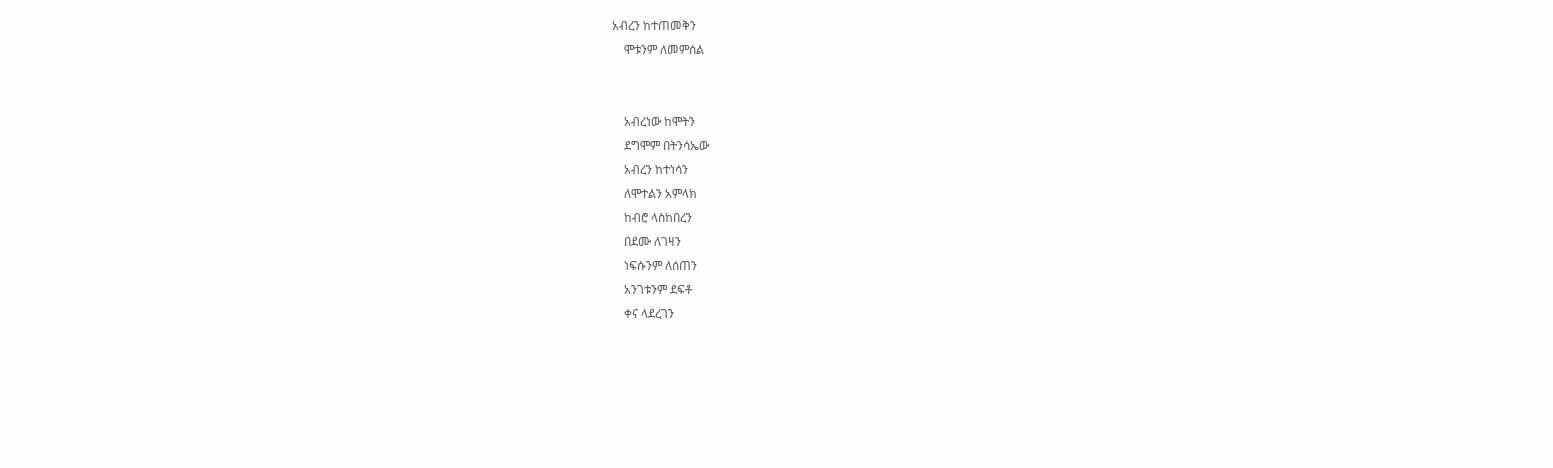አብረን ከተጠመቅን
    ሞቱንም ለመምሰል


    አብረነው ከሞትን
    ደግሞም በትንሳኤው
    አብረን ከተነሳን
    ለሞተልን አምላክ
    ከብሮ ላስከበረን
    በደሙ ለገዛን
    ነፍሱንም ለሰጠን
    አንገቱንም ደፍቶ
    ቀና ላደረገን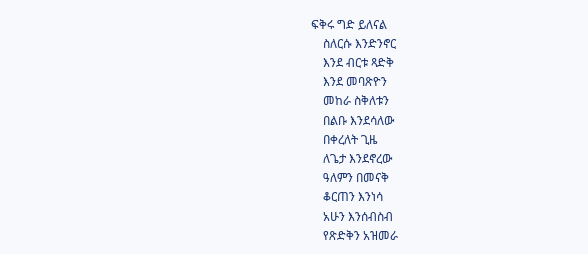ፍቅሩ ግድ ይለናል
    ስለርሱ እንድንኖር
    እንደ ብርቱ ጻድቅ
    እንደ መባጽዮን
    መከራ ስቅለቱን
    በልቡ እንደሳለው
    በቀረለት ጊዜ
    ለጌታ እንደኖረው
    ዓለምን በመናቅ
    ቆርጠን እንነሳ
    አሁን እንሰብስብ
    የጽድቅን አዝመራ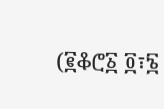(፪ቆሮ፩ ፬፣፮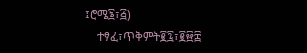፤ሮሜ፮፣፭)
    ተፃፈ፣ጥቅምት፪፯፣፪፼፰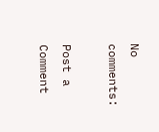No comments:

Post a Comment